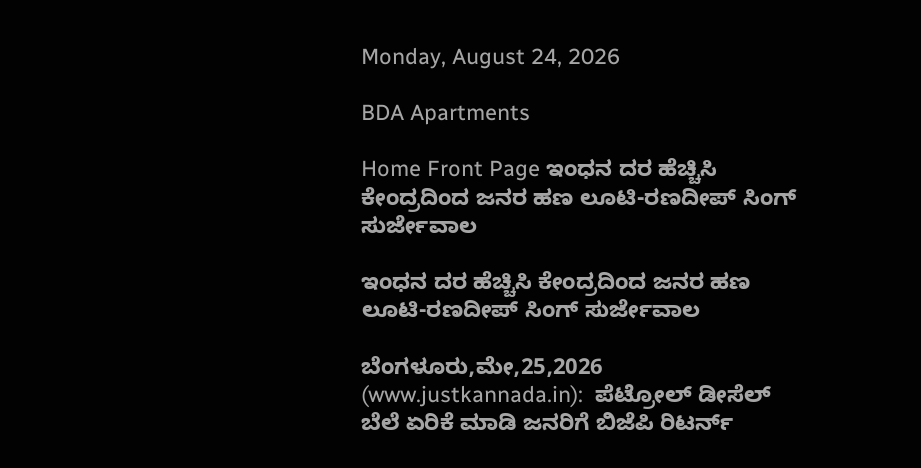Monday, August 24, 2026

BDA Apartments

Home Front Page ಇಂಧನ ದರ ಹೆಚ್ಚಿಸಿ ಕೇಂದ್ರದಿಂದ ಜನರ ಹಣ ಲೂಟಿ-ರಣದೀಪ್ ಸಿಂಗ್ ಸುರ್ಜೇವಾಲ

ಇಂಧನ ದರ ಹೆಚ್ಚಿಸಿ ಕೇಂದ್ರದಿಂದ ಜನರ ಹಣ ಲೂಟಿ-ರಣದೀಪ್ ಸಿಂಗ್ ಸುರ್ಜೇವಾಲ

ಬೆಂಗಳೂರು,ಮೇ,25,2026 (www.justkannada.in):  ಪೆಟ್ರೋಲ್ ಡೀಸೆಲ್ ಬೆಲೆ ಏರಿಕೆ ಮಾಡಿ ಜನರಿಗೆ ಬಿಜೆಪಿ ರಿಟರ್ನ್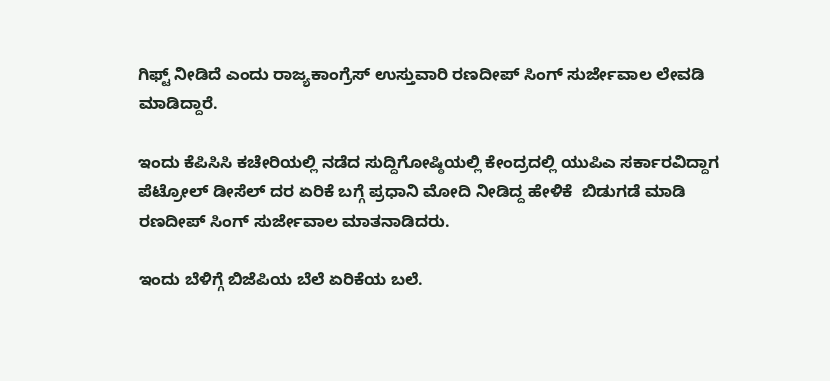ಗಿಫ್ಟ್ ನೀಡಿದೆ ಎಂದು ರಾಜ್ಯಕಾಂಗ್ರೆಸ್ ಉಸ್ತುವಾರಿ ರಣದೀಪ್ ಸಿಂಗ್ ಸುರ್ಜೇವಾಲ ಲೇವಡಿ ಮಾಡಿದ್ದಾರೆ.

ಇಂದು ಕೆಪಿಸಿಸಿ ಕಚೇರಿಯಲ್ಲಿ ನಡೆದ ಸುದ್ದಿಗೋಷ್ಠಿಯಲ್ಲಿ ಕೇಂದ್ರದಲ್ಲಿ ಯುಪಿಎ ಸರ್ಕಾರವಿದ್ದಾಗ ಪೆಟ್ರೋಲ್ ಡೀಸೆಲ್ ದರ ಏರಿಕೆ ಬಗ್ಗೆ ಪ್ರಧಾನಿ ಮೋದಿ ನೀಡಿದ್ದ ಹೇಳಿಕೆ  ಬಿಡುಗಡೆ ಮಾಡಿ ರಣದೀಪ್ ಸಿಂಗ್ ಸುರ್ಜೇವಾಲ ಮಾತನಾಡಿದರು.

ಇಂದು ಬೆಳಿಗ್ಗೆ ಬಿಜೆಪಿಯ ಬೆಲೆ ಏರಿಕೆಯ ಬಲೆ.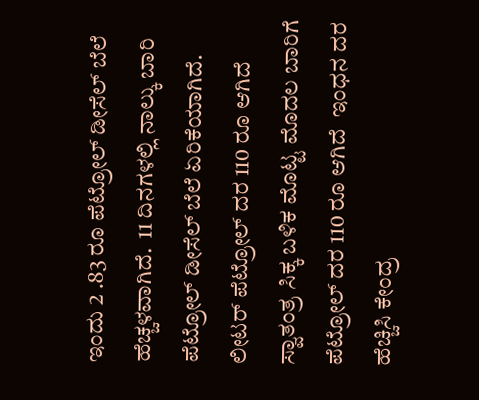ಇಂದು 2 .83 ರೂ ಪೆಟ್ರೋಲ್ ಡೀಸೆಲ್ ಬೆಲೆ ಹೆಚ್ಚಳವಾಗಿದೆ.  11 ದಿನಗಳಲ್ಲಿ ನಾಲ್ಕು ಬಾರಿ ಪೆಟ್ರೋಲ್ ಡೀಸೆಲ್ ಬೆಲೆ ಏರಿಕೆಯಾಗಿದೆ. ಲೀಟರ್ ಪೆಟ್ರೋಲ್ ದರ 110 ರೂ ಆಗಿದೆ ಸ್ವಾತಂತ್ರ ಸಿಕ್ಕ ಬಳಿಕ ಮೊಟ್ಟ ಮೊದಲ ಬಾರಿಗೆ ಪೆಟ್ರೋಲ್ ದರ 110 ರೂ ಆಗಿದೆ  ಇಂಧನ ದರ ಹೆಚ್ಚಿಸಿ ಕೇಂದ್ರ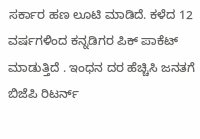ಸರ್ಕಾರ ಹಣ ಲೂಟಿ ಮಾಡಿದೆ. ಕಳೆದ 12 ವರ್ಷಗಳಿಂದ ಕನ್ನಡಿಗರ ಪಿಕ್ ಪಾಕೆಟ್ ಮಾಡುತ್ತಿದೆ . ಇಂಧನ ದರ ಹೆಚ್ಚಿಸಿ ಜನತಗೆ ಬಿಜೆಪಿ ರಿಟರ್ನ್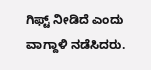ಗಿಫ್ಟ್ ನೀಡಿದೆ ಎಂದು ವಾಗ್ದಾಳಿ ನಡೆಸಿದರು.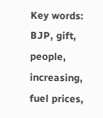Key words: BJP, gift, people, increasing, fuel prices,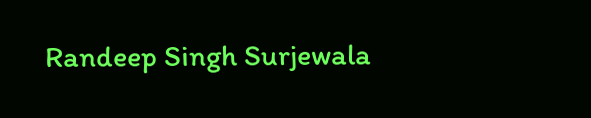Randeep Singh Surjewala